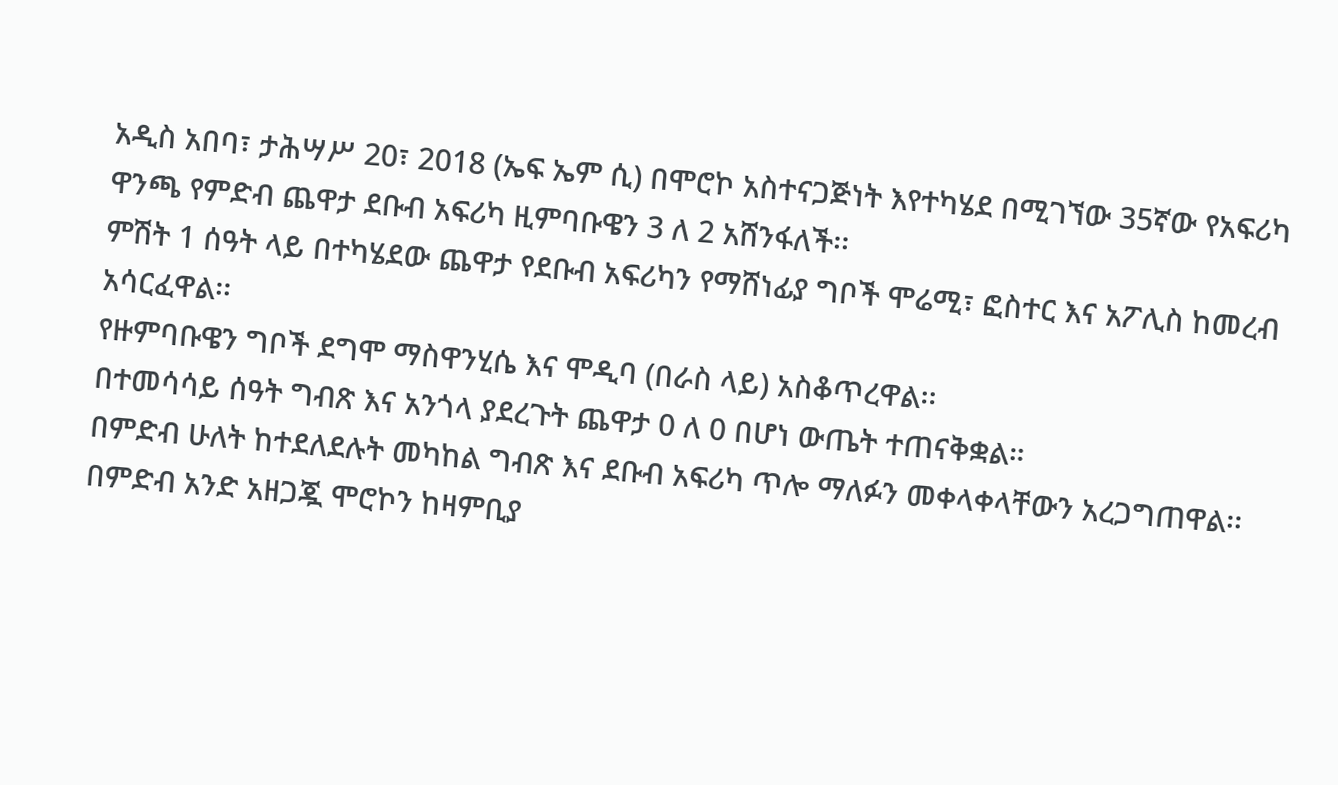አዲስ አበባ፣ ታሕሣሥ 20፣ 2018 (ኤፍ ኤም ሲ) በሞሮኮ አስተናጋጅነት እየተካሄደ በሚገኘው 35ኛው የአፍሪካ ዋንጫ የምድብ ጨዋታ ደቡብ አፍሪካ ዚምባቡዌን 3 ለ 2 አሸንፋለች፡፡
ምሽት 1 ሰዓት ላይ በተካሄደው ጨዋታ የደቡብ አፍሪካን የማሸነፊያ ግቦች ሞሬሚ፣ ፎስተር እና አፖሊስ ከመረብ አሳርፈዋል፡፡
የዙምባቡዌን ግቦች ደግሞ ማስዋንሂሴ እና ሞዲባ (በራስ ላይ) አስቆጥረዋል፡፡
በተመሳሳይ ሰዓት ግብጽ እና አንጎላ ያደረጉት ጨዋታ 0 ለ 0 በሆነ ውጤት ተጠናቅቋል።
በምድብ ሁለት ከተደለደሉት መካከል ግብጽ እና ደቡብ አፍሪካ ጥሎ ማለፉን መቀላቀላቸውን አረጋግጠዋል፡፡
በምድብ አንድ አዘጋጇ ሞሮኮን ከዛምቢያ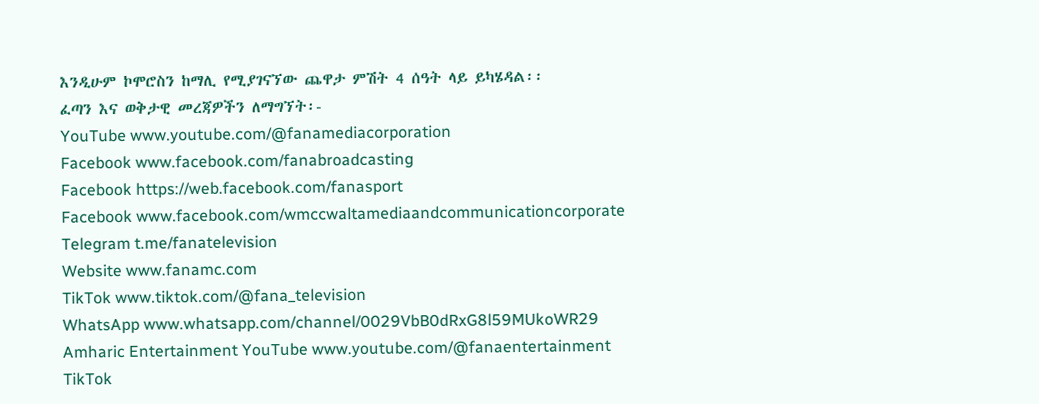እንዲሁም ኮሞሮስን ከማሊ የሚያገናኘው ጨዋታ ምሽት 4 ሰዓት ላይ ይካሄዳል፡፡
ፈጣን እና ወቅታዊ መረጃዎችን ለማግኘት፡-
YouTube www.youtube.com/@fanamediacorporation
Facebook www.facebook.com/fanabroadcasting
Facebook https://web.facebook.com/fanasport
Facebook www.facebook.com/wmccwaltamediaandcommunicationcorporate
Telegram t.me/fanatelevision
Website www.fanamc.com
TikTok www.tiktok.com/@fana_television
WhatsApp www.whatsapp.com/channel/0029VbB0dRxG8l59MUkoWR29
Amharic Entertainment YouTube www.youtube.com/@fanaentertainment
TikTok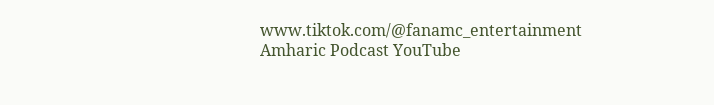www.tiktok.com/@fanamc_entertainment
Amharic Podcast YouTube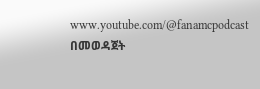www.youtube.com/@fanamcpodcast በመወዳጀት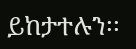ይከታተሉን፡፡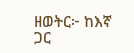ዘወትር፦ ከእኛ ጋር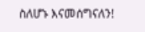ስለሆኑ እናመሰግናለን!